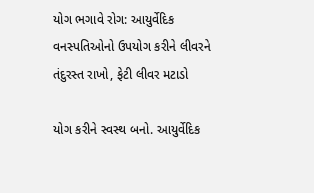યોગ ભગાવે રોગ: આયુર્વેદિક વનસ્પતિઓનો ઉપયોગ કરીને લીવરને તંદુરસ્ત રાખો, ફેટી લીવર મટાડો

યોગ કરીને સ્વસ્થ બનો. આયુર્વેદિક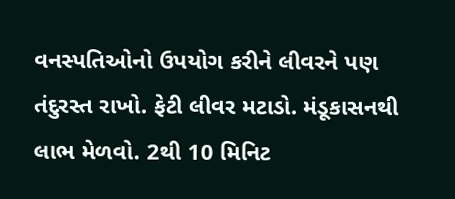વનસ્પતિઓનો ઉપયોગ કરીને લીવરને પણ તંદુરસ્ત રાખો. ફેટી લીવર મટાડો. મંડૂકાસનથી લાભ મેળવો. 2થી 10 મિનિટ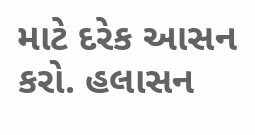માટે દરેક આસન કરો. હલાસન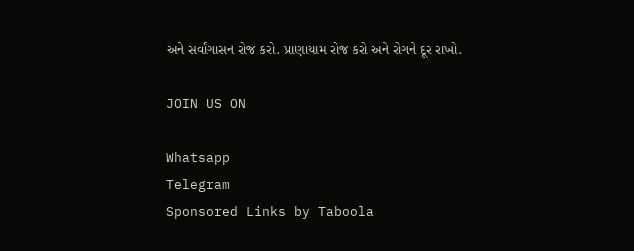અને સર્વાંગાસન રોજ કરો. પ્રાણાયામ રોજ કરો અને રોગને દૂર રાખો.

JOIN US ON

Whatsapp
Telegram
Sponsored Links by Taboola